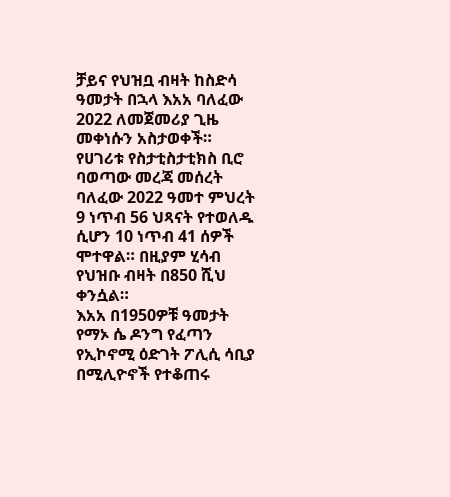ቻይና የህዝቧ ብዛት ከስድሳ ዓመታት በኋላ እአአ ባለፈው 2022 ለመጀመሪያ ጊዜ መቀነሱን አስታወቀች።
የሀገሪቱ የስታቲስታቲክስ ቢሮ ባወጣው መረጃ መሰረት ባለፈው 2022 ዓመተ ምህረት 9 ነጥብ 56 ህጻናት የተወለዱ ሲሆን 10 ነጥብ 41 ሰዎች ሞተዋል። በዚያም ሂሳብ የህዝቡ ብዛት በ850 ሺህ ቀንሷል።
እአአ በ1950ዎቹ ዓመታት የማኦ ሴ ዶንግ የፈጣን የኢኮኖሚ ዕድገት ፖሊሲ ሳቢያ በሚሊዮኖች የተቆጠሩ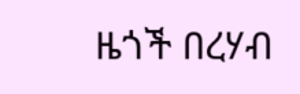ዜጎች በረሃብ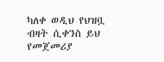ካለቀ ወዲህ የህዝቧ ብዛት ሲቀንስ ይህ የመጀመሪያ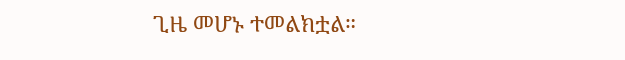ጊዜ መሆኑ ተመልክቷል።